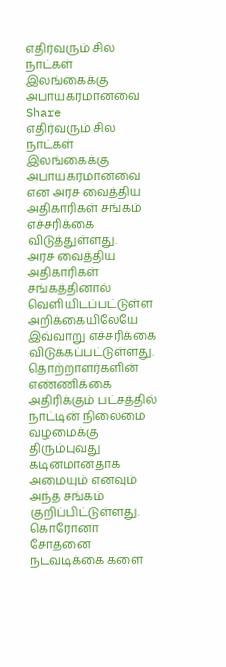எதிர்வரும் சில நாட்கள் இலங்கைக்கு அபாயகரமானவை
Share
எதிர்வரும் சில நாட்கள் இலங்கைக்கு அபாயகரமானவை என அரச வைத்திய அதிகாரிகள் சங்கம் எச்சரிக்கை விடுத்துள்ளது.
அரச வைத்திய அதிகாரிகள் சங்கத்தினால் வெளியிடப்பட்டுள்ள அறிக்கையிலேயே இவ்வாறு எச்சரிக்கை விடுக்கப்பட்டுள்ளது.
தொற்றாளர்களின் எண்ணிக்கை அதிரிக்கும் பட்சத்தில் நாட்டின் நிலைமை வழமைக்கு திரும்புவது கடினமானதாக அமையும் எனவும் அந்த சங்கம் குறிப்பிட்டுள்ளது.
கொரோனா சோதனை நடவடிக்கை களை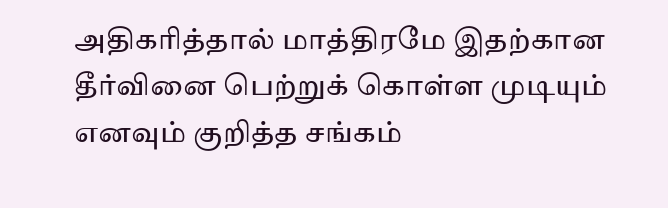அதிகரித்தால் மாத்திரமே இதற்கான தீர்வினை பெற்றுக் கொள்ள முடியும் எனவும் குறித்த சங்கம்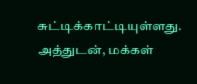சுட்டிக்காட்டியுள்ளது.
அத்துடன், மக்கள்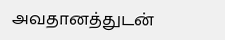அவதானத்துடன்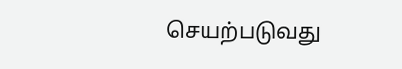செயற்படுவது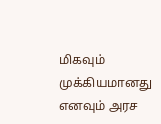மிகவும் முக்கியமானது எனவும் அரச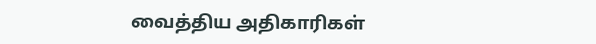வைத்திய அதிகாரிகள்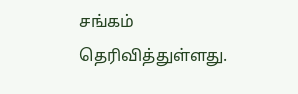சங்கம் தெரிவித்துள்ளது.